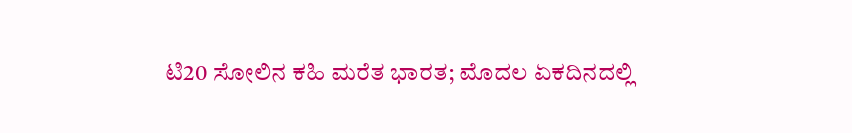ಟಿ20 ಸೋಲಿನ ಕಹಿ ಮರೆತ ಭಾರತ; ಮೊದಲ ಏಕದಿನದಲ್ಲಿ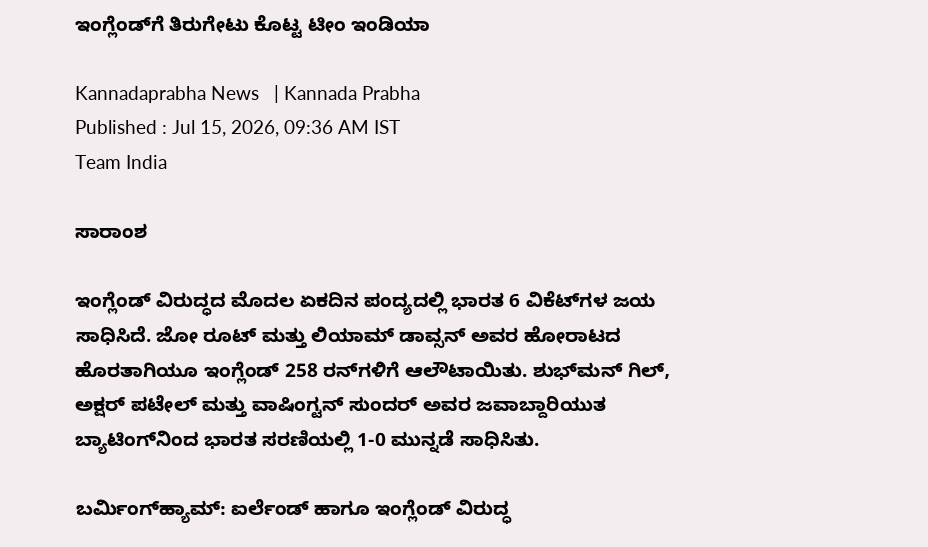ಇಂಗ್ಲೆಂಡ್‌ಗೆ ತಿರುಗೇಟು ಕೊಟ್ಟ ಟೀಂ ಇಂಡಿಯಾ

Kannadaprabha News   | Kannada Prabha
Published : Jul 15, 2026, 09:36 AM IST
Team India

ಸಾರಾಂಶ

ಇಂಗ್ಲೆಂಡ್‌ ವಿರುದ್ಧದ ಮೊದಲ ಏಕದಿನ ಪಂದ್ಯದಲ್ಲಿ ಭಾರತ 6 ವಿಕೆಟ್‌ಗಳ ಜಯ ಸಾಧಿಸಿದೆ. ಜೋ ರೂಟ್‌ ಮತ್ತು ಲಿಯಾಮ್‌ ಡಾವ್ಸನ್‌ ಅವರ ಹೋರಾಟದ ಹೊರತಾಗಿಯೂ ಇಂಗ್ಲೆಂಡ್‌ 258 ರನ್‌ಗಳಿಗೆ ಆಲೌಟಾಯಿತು. ಶುಭ್‌ಮನ್‌ ಗಿಲ್‌, ಅಕ್ಷರ್‌ ಪಟೇಲ್ ಮತ್ತು ವಾಷಿಂಗ್ಟನ್‌ ಸುಂದರ್‌ ಅವರ ಜವಾಬ್ದಾರಿಯುತ ಬ್ಯಾಟಿಂಗ್‌ನಿಂದ ಭಾರತ ಸರಣಿಯಲ್ಲಿ 1-0 ಮುನ್ನಡೆ ಸಾಧಿಸಿತು.

ಬರ್ಮಿಂಗ್‌ಹ್ಯಾಮ್‌: ಐರ್ಲೆಂಡ್‌ ಹಾಗೂ ಇಂಗ್ಲೆಂಡ್‌ ವಿರುದ್ಧ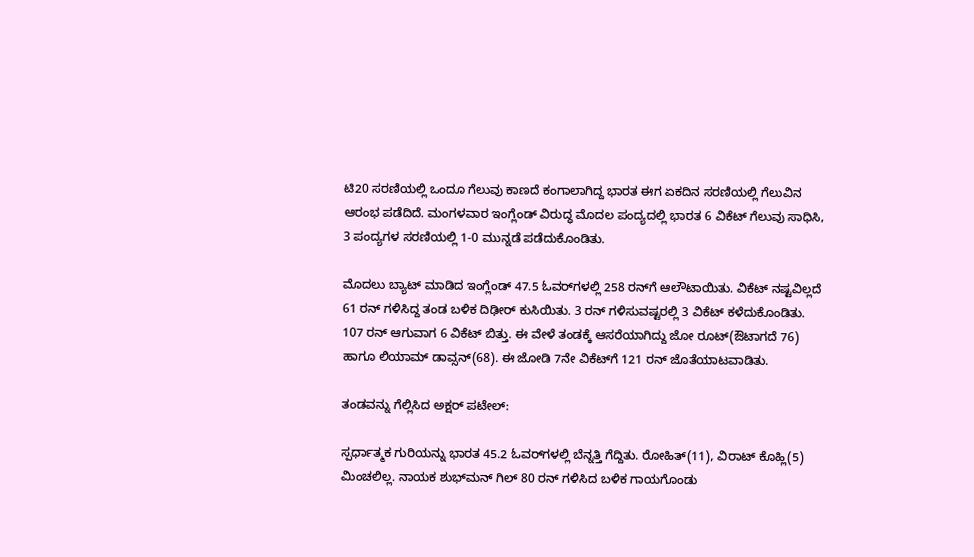ಟಿ20 ಸರಣಿಯಲ್ಲಿ ಒಂದೂ ಗೆಲುವು ಕಾಣದೆ ಕಂಗಾಲಾಗಿದ್ದ ಭಾರತ ಈಗ ಏಕದಿನ ಸರಣಿಯಲ್ಲಿ ಗೆಲುವಿನ ಆರಂಭ ಪಡೆದಿದೆ. ಮಂಗಳವಾರ ಇಂಗ್ಲೆಂಡ್‌ ವಿರುದ್ಧ ಮೊದಲ ಪಂದ್ಯದಲ್ಲಿ ಭಾರತ 6 ವಿಕೆಟ್‌ ಗೆಲುವು ಸಾಧಿಸಿ, 3 ಪಂದ್ಯಗಳ ಸರಣಿಯಲ್ಲಿ 1-0 ಮುನ್ನಡೆ ಪಡೆದುಕೊಂಡಿತು.

ಮೊದಲು ಬ್ಯಾಟ್‌ ಮಾಡಿದ ಇಂಗ್ಲೆಂಡ್ 47.5 ಓವರ್‌ಗಳಲ್ಲಿ 258 ರನ್‌ಗೆ ಆಲೌಟಾಯಿತು. ವಿಕೆಟ್‌ ನಷ್ಟವಿಲ್ಲದೆ 61 ರನ್‌ ಗಳಿಸಿದ್ದ ತಂಡ ಬಳಿಕ ದಿಢೀರ್‌ ಕುಸಿಯಿತು. 3 ರನ್‌ ಗಳಿಸುವಷ್ಟರಲ್ಲಿ 3 ವಿಕೆಟ್‌ ಕಳೆದುಕೊಂಡಿತು. 107 ರನ್‌ ಆಗುವಾಗ 6 ವಿಕೆಟ್‌ ಬಿತ್ತು. ಈ ವೇಳೆ ತಂಡಕ್ಕೆ ಆಸರೆಯಾಗಿದ್ದು ಜೋ ರೂಟ್‌(ಔಟಾಗದೆ 76) ಹಾಗೂ ಲಿಯಾಮ್‌ ಡಾವ್ಸನ್‌(68). ಈ ಜೋಡಿ 7ನೇ ವಿಕೆಟ್‌ಗೆ 121 ರನ್‌ ಜೊತೆಯಾಟವಾಡಿತು.

ತಂಡವನ್ನು ಗೆಲ್ಲಿಸಿದ ಅಕ್ಷರ್ ಪಟೇಲ್:

ಸ್ಪರ್ಧಾತ್ಮಕ ಗುರಿಯನ್ನು ಭಾರತ 45.2 ಓವರ್‌ಗಳಲ್ಲಿ ಬೆನ್ನತ್ತಿ ಗೆದ್ದಿತು. ರೋಹಿತ್(11), ವಿರಾಟ್‌ ಕೊಹ್ಲಿ(5) ಮಿಂಚಲಿಲ್ಲ. ನಾಯಕ ಶುಭ್‌ಮನ್‌ ಗಿಲ್‌ 80 ರನ್‌ ಗಳಿಸಿದ ಬಳಿಕ ಗಾಯಗೊಂಡು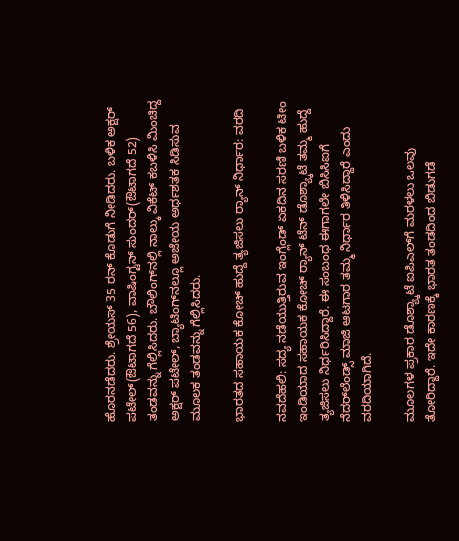ಹೊರನಡೆದರು. ಶ್ರೇಯಸ್‌ 35 ರನ್‌ ಕೊಡುಗೆ ನೀಡಿದರು. ಬಳಿಕ ಅಕ್ಷರ್‌ ಪಟೇಲ್(ಔಟಾಗದೆ 56), ವಾಷಿಂಗ್ಟನ್‌ ಸುಂದರ್‌(ಔಟಾಗದೆ 52) ತಂಡವನ್ನು ಗೆಲ್ಲಿಸಿದರು. ಬೌಲಿಂಗ್‌ನಲ್ಲಿ ನಾಲ್ಕು ವಿಕೆಟ್ ಕಬಳಿಸಿ ಮಿಂಚಿದ್ದ ಅಕ್ಷರ್ ಪಟೇಲ್, ಬ್ಯಾಟಿಂಗ್‌ನಲ್ಲೂ ಅಜೇಯ ಅರ್ಧಶತಕ ಸಿಡಿಸುವ ಮೂಲಕ ತಂಡವನ್ನು ಗೆಲ್ಲಿಸಿದರು.

ಭಾರತದ ಸಹಾಯಕ ಕೋಚ್‌ ಹುದ್ದೆ ತ್ಯಜಿಸಲು ರ್‍ಯಾನ್‌ ನಿರ್ಧಾರ: ವರದಿ

ನವದೆಹಲಿ: ಸದ್ಯ ನಡೆಯುತ್ತಿರುವ ಇಂಗ್ಲೆಂಡ್‌ ಏಕದಿನ ಸರಣಿ ಬಳಿಕ ಟೀಂ ಇಂಡಿಯಾದ ಸಹಾಯಕ ಕೋಚ್‌ ರ್‍ಯಾನ್‌ ಟೆನ್‌ ಡೊಶ್ಯ್ಕಾಟೆ ತಮ್ಮ ಹುದ್ದೆ ತ್ಯಜಿಸಲು ನಿರ್ಧರಿಸಿದ್ದಾರೆ. ಈ ಸಂಬಂಧ ಈಗಾಗಲೇ ಬಿಸಿಸಿಐಗೆ ನೆದರ್‌ಲೆಂಡ್ಸ್‌ ಮಾಜಿ ಆಟಗಾರ ತಮ್ಮ ನಿರ್ಧಾರ ತಿಳಿಸಿದ್ದಾರೆ ಎಂದು ವರದಿಯಾಗಿದೆ.

ಮೂಲಗಳ ಪ್ರಕಾರ ಡೊಶ್ಯ್ಕಾಟೆ ಐಪಿಎಲ್‌ಗೆ ಮರಳಲು ಒಲವು ತೋರಿದ್ದಾರೆ. ಇದೇ ಕಾರಣಕ್ಕೆ ಭಾರತ ತಂಡದಿಂದ ಬಿಡುಗಡೆ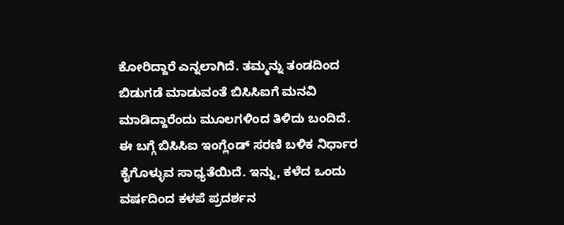ಕೋರಿದ್ದಾರೆ ಎನ್ನಲಾಗಿದೆ. ತಮ್ಮನ್ನು ತಂಡದಿಂದ ಬಿಡುಗಡೆ ಮಾಡುವಂತೆ ಬಿಸಿಸಿಐಗೆ ಮನವಿ ಮಾಡಿದ್ದಾರೆಂದು ಮೂಲಗಳಿಂದ ತಿಳಿದು ಬಂದಿದೆ. ಈ ಬಗ್ಗೆ ಬಿಸಿಸಿಐ ಇಂಗ್ಲೆಂಡ್‌ ಸರಣಿ ಬಳಿಕ ನಿರ್ಧಾರ ಕೈಗೊಳ್ಳುವ ಸಾಧ್ಯತೆಯಿದೆ. ಇನ್ನು, ಕಳೆದ ಒಂದು ವರ್ಷದಿಂದ ಕಳಪೆ ಪ್ರದರ್ಶನ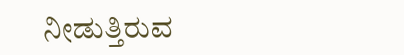ನೀಡುತ್ತಿರುವ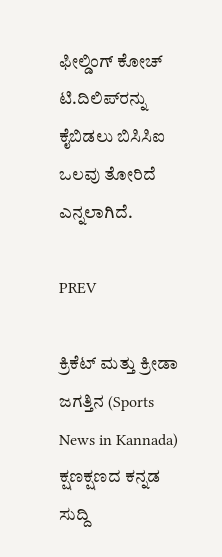ಫೀಲ್ಡಿಂಗ್‌ ಕೋಚ್‌ ಟಿ.ದಿಲಿಪ್‌ರನ್ನು ಕೈಬಿಡಲು ಬಿಸಿಸಿಐ ಒಲವು ತೋರಿದೆ ಎನ್ನಲಾಗಿದೆ.

PREV

ಕ್ರಿಕೆಟ್ ಮತ್ತು ಕ್ರೀಡಾ ಜಗತ್ತಿನ (Sports News in Kannada) ಕ್ಷಣಕ್ಷಣದ ಕನ್ನಡ ಸುದ್ದಿ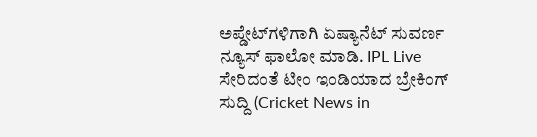ಅಪ್ಡೇಟ್‌ಗಳಿಗಾಗಿ ಏಷ್ಯಾನೆಟ್ ಸುವರ್ಣ ನ್ಯೂಸ್‌ ಫಾಲೋ ಮಾಡಿ. IPL Live ಸೇರಿದಂತೆ ಟೀಂ ಇಂಡಿಯಾದ ಬ್ರೇಕಿಂಗ್ ಸುದ್ದಿ (Cricket News in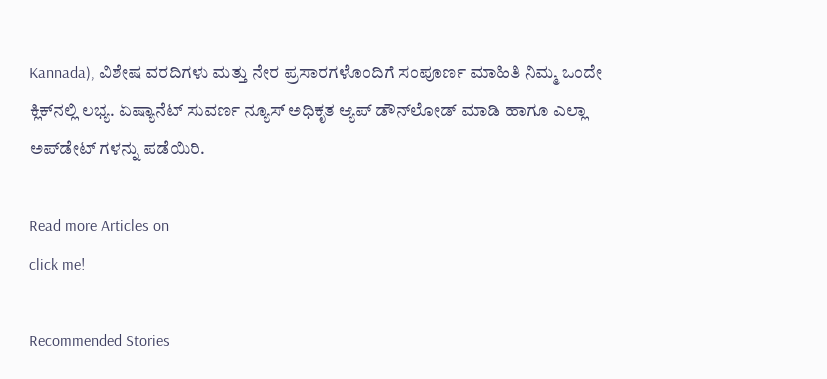Kannada), ವಿಶೇಷ ವರದಿಗಳು ಮತ್ತು ನೇರ ಪ್ರಸಾರಗಳೊಂದಿಗೆ ಸಂಪೂರ್ಣ ಮಾಹಿತಿ ನಿಮ್ಮ ಒಂದೇ ಕ್ಲಿಕ್‌ನಲ್ಲಿ ಲಭ್ಯ. ಏಷ್ಯಾನೆಟ್ ಸುವರ್ಣ ನ್ಯೂಸ್ ಅಧಿಕೃತ ಆ್ಯಪ್ ಡೌನ್‌ಲೋಡ್ ಮಾಡಿ ಹಾಗೂ ಎಲ್ಲಾ ಅಪ್‌ಡೇಟ್ ಗಳನ್ನು ಪಡೆಯಿರಿ.

Read more Articles on
click me!

Recommended Stories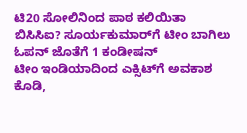ಟಿ20 ಸೋಲಿನಿಂದ ಪಾಠ ಕಲಿಯಿತಾ ಬಿಸಿಸಿಐ? ಸೂರ್ಯಕುಮಾರ್‌ಗೆ ಟೀಂ ಬಾಗಿಲು ಓಪನ್ ಜೊತೆಗೆ 1 ಕಂಡೀಷನ್
ಟೀಂ ಇಂಡಿಯಾದಿಂದ ಎಕ್ಸಿಟ್‌ಗೆ ಅವಕಾಶ ಕೊಡಿ,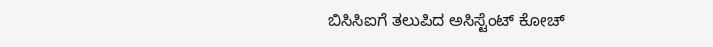ಬಿಸಿಸಿಐಗೆ ತಲುಪಿದ ಅಸಿಸ್ಟೆಂಟ್ ಕೋಚ್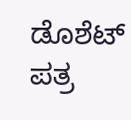ಡೊಶೆಟ್ ಪತ್ರ